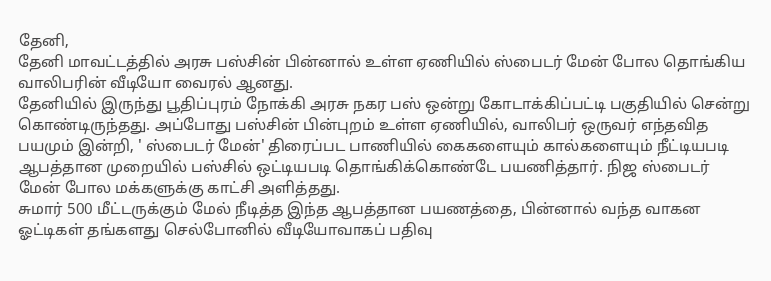தேனி,
தேனி மாவட்டத்தில் அரசு பஸ்சின் பின்னால் உள்ள ஏணியில் ஸ்பைடர் மேன் போல தொங்கிய வாலிபரின் வீடியோ வைரல் ஆனது.
தேனியில் இருந்து பூதிப்புரம் நோக்கி அரசு நகர பஸ் ஒன்று கோடாக்கிப்பட்டி பகுதியில் சென்று கொண்டிருந்தது. அப்போது பஸ்சின் பின்புறம் உள்ள ஏணியில், வாலிபர் ஒருவர் எந்தவித பயமும் இன்றி, ' ஸ்பைடர் மேன்' திரைப்பட பாணியில் கைகளையும் கால்களையும் நீட்டியபடி ஆபத்தான முறையில் பஸ்சில் ஒட்டியபடி தொங்கிக்கொண்டே பயணித்தார். நிஜ ஸ்பைடர் மேன் போல மக்களுக்கு காட்சி அளித்தது.
சுமார் 500 மீட்டருக்கும் மேல் நீடித்த இந்த ஆபத்தான பயணத்தை, பின்னால் வந்த வாகன ஓட்டிகள் தங்களது செல்போனில் வீடியோவாகப் பதிவு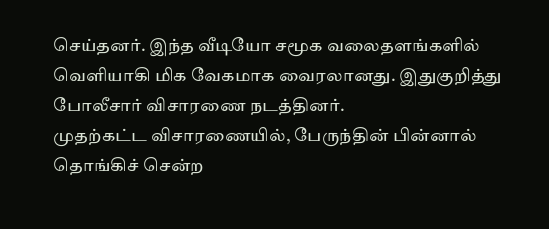செய்தனர். இந்த வீடியோ சமூக வலைதளங்களில் வெளியாகி மிக வேகமாக வைரலானது. இதுகுறித்து போலீசார் விசாரணை நடத்தினர்.
முதற்கட்ட விசாரணையில், பேருந்தின் பின்னால் தொங்கிச் சென்ற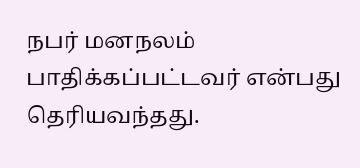நபர் மனநலம் பாதிக்கப்பட்டவர் என்பது தெரியவந்தது.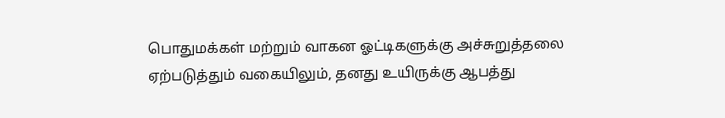பொதுமக்கள் மற்றும் வாகன ஓட்டிகளுக்கு அச்சுறுத்தலை ஏற்படுத்தும் வகையிலும், தனது உயிருக்கு ஆபத்து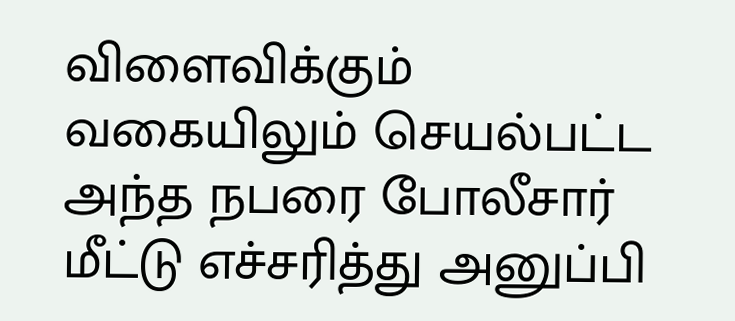விளைவிக்கும் வகையிலும் செயல்பட்ட அந்த நபரை போலீசார் மீட்டு எச்சரித்து அனுப்பி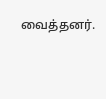வைத்தனர்.